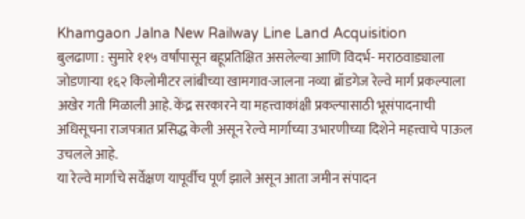Khamgaon Jalna New Railway Line Land Acquisition
बुलढाणा : सुमारे ११५ वर्षांपासून बहूप्रतिक्षित असलेल्या आणि विदर्भ- मराठवाड्याला जोडणाऱ्या १६२ किलोमीटर लांबीच्या खामगाव-जालना नव्या ब्रॉडगेज रेल्वे मार्ग प्रकल्पाला अखेर गती मिळाली आहे. केंद्र सरकारने या महत्त्वाकांक्षी प्रकल्पासाठी भूसंपादनाची अधिसूचना राजपत्रात प्रसिद्ध केली असून रेल्वे मार्गाच्या उभारणीच्या दिशेने महत्त्वाचे पाऊल उचलले आहे.
या रेल्वे मार्गाचे सर्वेक्षण यापूर्वीच पूर्ण झाले असून आता जमीन संपादन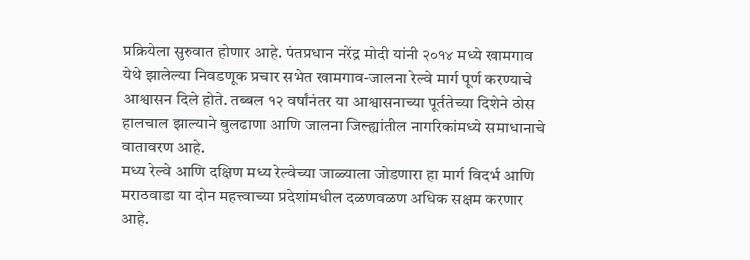प्रक्रियेला सुरुवात होणार आहे. पंतप्रधान नरेंद्र मोदी यांनी २०१४ मध्ये खामगाव येथे झालेल्या निवडणूक प्रचार सभेत खामगाव-जालना रेल्वे मार्ग पूर्ण करण्याचे आश्वासन दिले होते. तब्बल १२ वर्षांनंतर या आश्वासनाच्या पूर्ततेच्या दिशेने ठोस हालचाल झाल्याने बुलढाणा आणि जालना जिल्ह्यांतील नागरिकांमध्ये समाधानाचे वातावरण आहे.
मध्य रेल्वे आणि दक्षिण मध्य रेल्वेच्या जाळ्याला जोडणारा हा मार्ग विदर्भ आणि मराठवाडा या दोन महत्त्वाच्या प्रदेशांमधील दळणवळण अधिक सक्षम करणार आहे.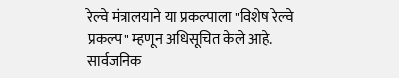रेल्वे मंत्रालयाने या प्रकल्पाला "विशेष रेल्वे प्रकल्प" म्हणून अधिसूचित केले आहे. सार्वजनिक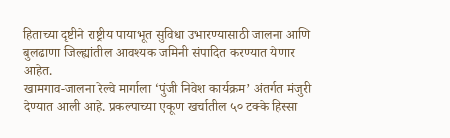हिताच्या दृष्टीने राष्ट्रीय पायाभूत सुविधा उभारण्यासाठी जालना आणि बुलढाणा जिल्ह्यांतील आवश्यक जमिनी संपादित करण्यात येणार आहेत.
खामगाव-जालना रेल्वे मार्गाला ‘पुंजी निवेश कार्यक्रम’ अंतर्गत मंजुरी देण्यात आली आहे. प्रकल्पाच्या एकूण खर्चातील ५० टक्के हिस्सा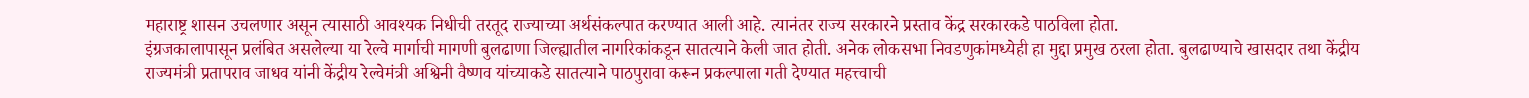महाराष्ट्र शासन उचलणार असून त्यासाठी आवश्यक निधीची तरतूद राज्याच्या अर्थसंकल्पात करण्यात आली आहे. त्यानंतर राज्य सरकारने प्रस्ताव केंद्र सरकारकडे पाठविला होता.
इंग्रजकालापासून प्रलंबित असलेल्या या रेल्वे मार्गाची मागणी बुलढाणा जिल्ह्यातील नागरिकांकडून सातत्याने केली जात होती. अनेक लोकसभा निवडणुकांमध्येही हा मुद्दा प्रमुख ठरला होता. बुलढाण्याचे खासदार तथा केंद्रीय राज्यमंत्री प्रतापराव जाधव यांनी केंद्रीय रेल्वेमंत्री अश्विनी वैष्णव यांच्याकडे सातत्याने पाठपुरावा करून प्रकल्पाला गती देण्यात महत्त्वाची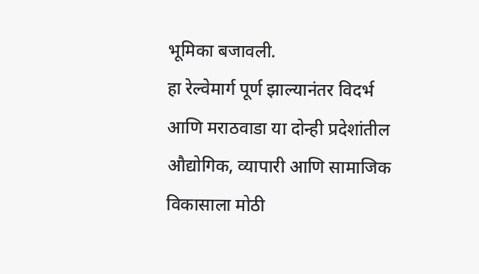भूमिका बजावली.
हा रेल्वेमार्ग पूर्ण झाल्यानंतर विदर्भ आणि मराठवाडा या दोन्ही प्रदेशांतील औद्योगिक, व्यापारी आणि सामाजिक विकासाला मोठी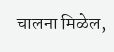चालना मिळेल,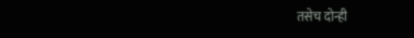तसेच दोन्ही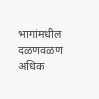भागांमधील दळणवळण अधिक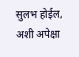सुलभ होईल, अशी अपेक्षा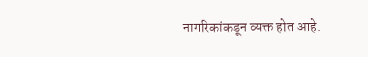नागरिकांकडून व्यक्त होत आहे.